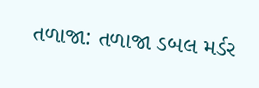તળાજા: તળાજા ડબલ મર્ડર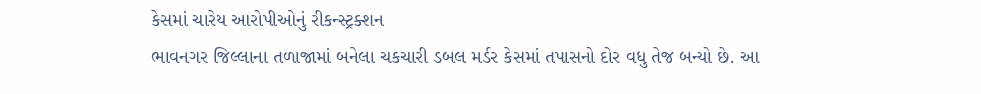કેસમાં ચારેય આરોપીઓનું રીકન્સ્ટ્રક્શન
ભાવનગર જિલ્લાના તળાજામાં બનેલા ચકચારી ડબલ મર્ડર કેસમાં તપાસનો દોર વધુ તેજ બન્યો છે. આ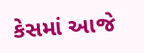કેસમાં આજે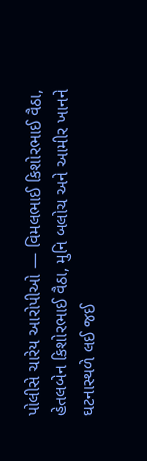પોલીસે ચારેય આરોપીઓ — વિમલભાઈ કિશોરભાઈ વૈઠા, હેતલબેન કિશોરભાઈ વૈઠા, મુનિ બલોચ અને આમીર ખાનને ઘટનાસ્થળે લઈ જઈ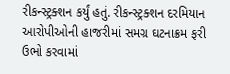રીકન્સ્ટ્રક્શન કર્યું હતું. રીકન્સ્ટ્રક્શન દરમિયાન આરોપીઓની હાજરીમાં સમગ્ર ઘટનાક્રમ ફરી ઉભો કરવામાં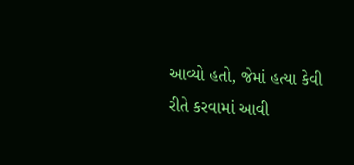આવ્યો હતો, જેમાં હત્યા કેવી રીતે કરવામાં આવી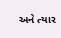અને ત્યાર